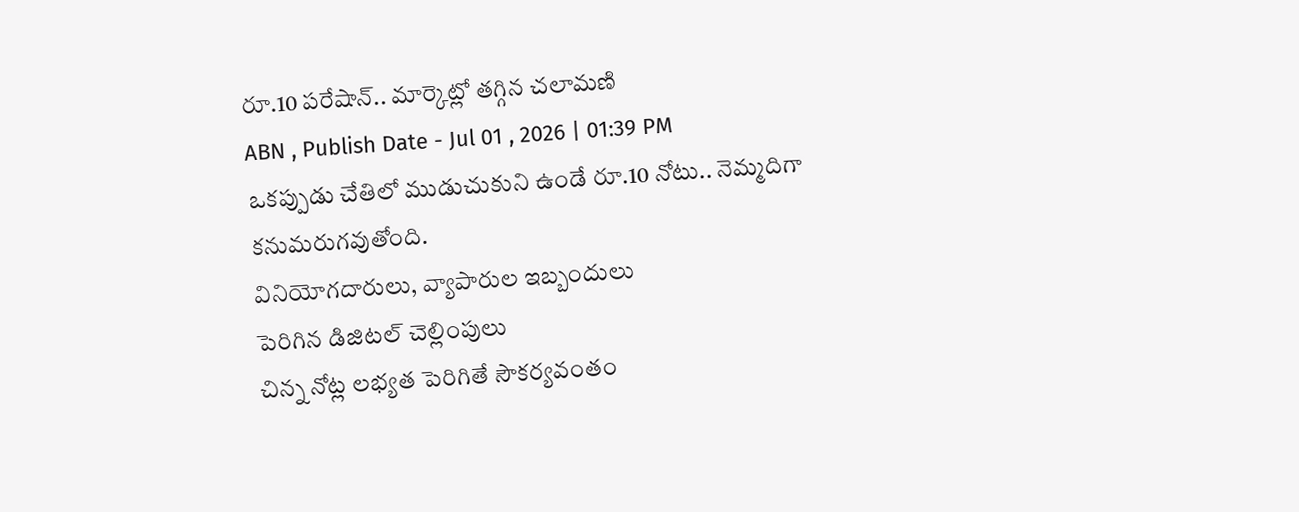రూ.10 పరేషాన్.. మార్కెట్లో తగ్గిన చలామణి
ABN , Publish Date - Jul 01 , 2026 | 01:39 PM
ఒకప్పుడు చేతిలో ముడుచుకుని ఉండే రూ.10 నోటు.. నెమ్మదిగా కనుమరుగవుతోంది.
వినియోగదారులు, వ్యాపారుల ఇబ్బందులు
పెరిగిన డిజిటల్ చెల్లింపులు
చిన్న నోట్ల లభ్యత పెరిగితే సౌకర్యవంతం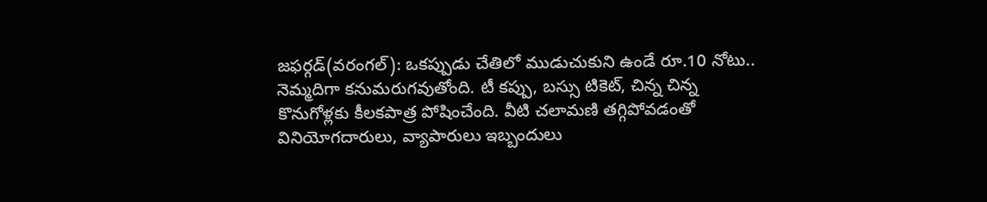జఫర్గడ్(వరంగల్): ఒకప్పుడు చేతిలో ముడుచుకుని ఉండే రూ.10 నోటు.. నెమ్మదిగా కనుమరుగవుతోంది. టీ కప్పు, బస్సు టికెట్, చిన్న చిన్న కొనుగోళ్లకు కీలకపాత్ర పోషించేంది. వీటి చలామణి తగ్గిపోవడంతో వినియోగదారులు, వ్యాపారులు ఇబ్బందులు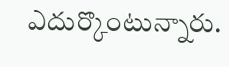ఎదుర్కొంటున్నారు.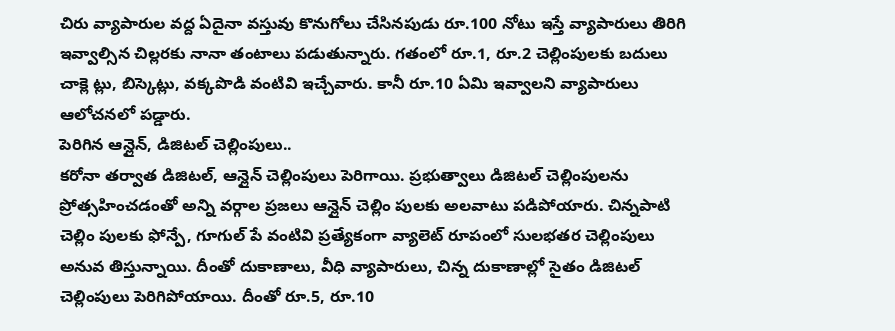చిరు వ్యాపారుల వద్ద ఏదైనా వస్తువు కొనుగోలు చేసినపుడు రూ.100 నోటు ఇస్తే వ్యాపారులు తిరిగి ఇవ్వాల్సిన చిల్లరకు నానా తంటాలు పడుతున్నారు. గతంలో రూ.1, రూ.2 చెల్లింపులకు బదులు చాక్లె ట్లు, బిస్కెట్లు, వక్కపొడి వంటివి ఇచ్చేవారు. కానీ రూ.10 ఏమి ఇవ్వాలని వ్యాపారులు ఆలోచనలో పడ్డారు.
పెరిగిన ఆన్లైన్, డిజిటల్ చెల్లింపులు..
కరోనా తర్వాత డిజిటల్, ఆన్లైన్ చెల్లింపులు పెరిగాయి. ప్రభుత్వాలు డిజిటల్ చెల్లింపులను ప్రోత్సహించడంతో అన్ని వర్గాల ప్రజలు ఆన్లైన్ చెల్లిం పులకు అలవాటు పడిపోయారు. చిన్నపాటి చెల్లిం పులకు ఫోన్పే, గూగుల్ పే వంటివి ప్రత్యేకంగా వ్యాలెట్ రూపంలో సులభతర చెల్లింపులు అనువ తిస్తున్నాయి. దీంతో దుకాణాలు, వీధి వ్యాపారులు, చిన్న దుకాణాల్లో సైతం డిజిటల్ చెల్లింపులు పెరిగిపోయాయి. దీంతో రూ.5, రూ.10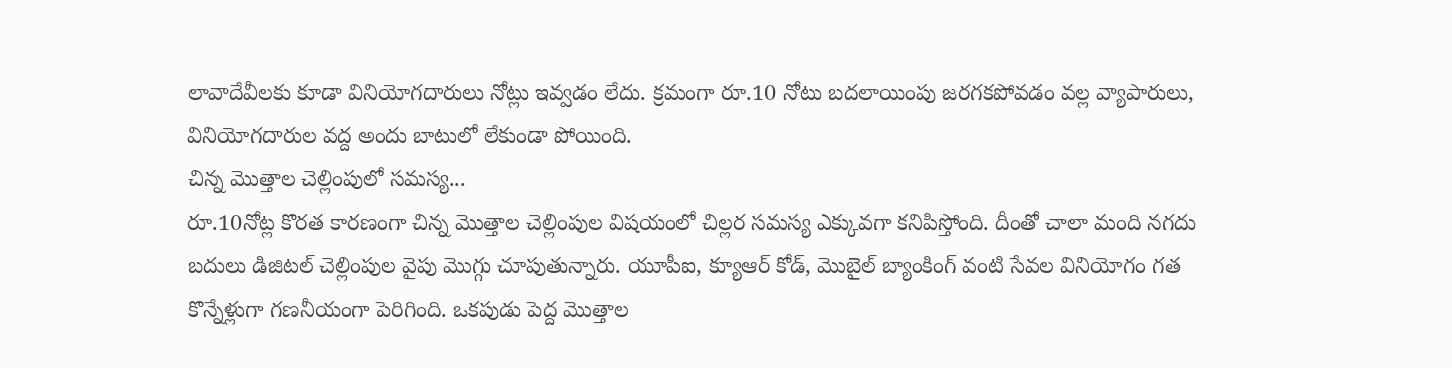లావాదేవీలకు కూడా వినియోగదారులు నోట్లు ఇవ్వడం లేదు. క్రమంగా రూ.10 నోటు బదలాయింపు జరగకపోవడం వల్ల వ్యాపారులు, వినియోగదారుల వద్ద అందు బాటులో లేకుండా పోయింది.
చిన్న మొత్తాల చెల్లింపులో సమస్య...
రూ.10నోట్ల కొరత కారణంగా చిన్న మొత్తాల చెల్లింపుల విషయంలో చిల్లర సమస్య ఎక్కువగా కనిపిస్తోంది. దీంతో చాలా మంది నగదు బదులు డిజిటల్ చెల్లింపుల వైపు మొగ్గు చూపుతున్నారు. యూపీఐ, క్యూఆర్ కోడ్, మొబైల్ బ్యాంకింగ్ వంటి సేవల వినియోగం గత కొన్నేళ్లుగా గణనీయంగా పెరిగింది. ఒకపుడు పెద్ద మొత్తాల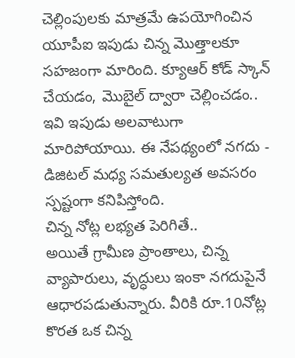చెల్లింపులకు మాత్రమే ఉపయోగించిన యూపీఐ ఇపుడు చిన్న మొత్తాలకూ సహజంగా మారింది. క్యూఆర్ కోడ్ స్కాన్ చేయడం, మొబైల్ ద్వారా చెల్లించడం.. ఇవి ఇపుడు అలవాటుగా మారిపోయాయి. ఈ నేపథ్యంలో నగదు - డిజిటల్ మధ్య సమతుల్యత అవసరం స్పష్టంగా కనిపిస్తోంది.
చిన్న నోట్ల లభ్యత పెరిగితే..
అయితే గ్రామీణ ప్రాంతాలు, చిన్న వ్యాపారులు, వృద్ధులు ఇంకా నగదుపైనే ఆధారపడుతున్నారు. వీరికి రూ.10నోట్ల కొరత ఒక చిన్న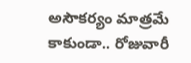అసౌకర్యం మాత్రమే కాకుండా.. రోజువారీ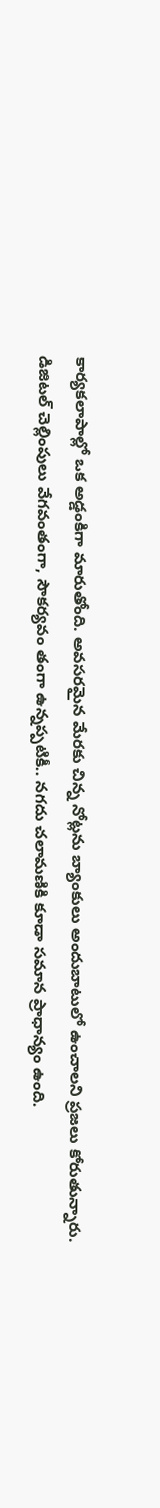కార్యకలాపాల్లో ఒక అడ్డంకిగా మారుతోంది. అవసరమైన మేరకు చిన్న నోట్లను బ్యాంకులు అందుబాటులో ఉంచాలని ప్రజలు కోరుతున్నారు. డిజిటల్ చెల్లింపులు వేగవంతంగా, సౌకర్యవం తంగా ఉన్నప్పటికీ.. నగదు చలామణికి కూడా సమాన ప్రాధాన్యం ఉంది.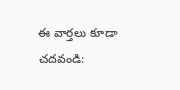ఈ వార్తలు కూడా చదవండి: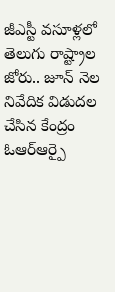జీఎస్టీ వసూళ్లలో తెలుగు రాష్ట్రాల జోరు.. జూన్ నెల నివేదిక విడుదల చేసిన కేంద్రం
ఓఆర్ఆర్పై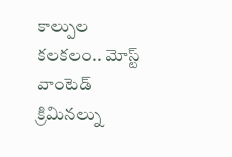కాల్పుల కలకలం.. మోస్ట్ వాంటెడ్ క్రిమినల్ను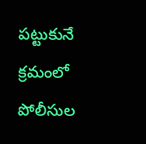పట్టుకునే క్రమంలో పోలీసుల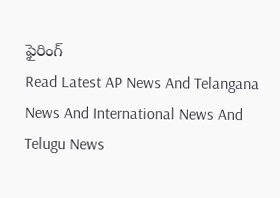ఫైరింగ్
Read Latest AP News And Telangana News And International News And Telugu News